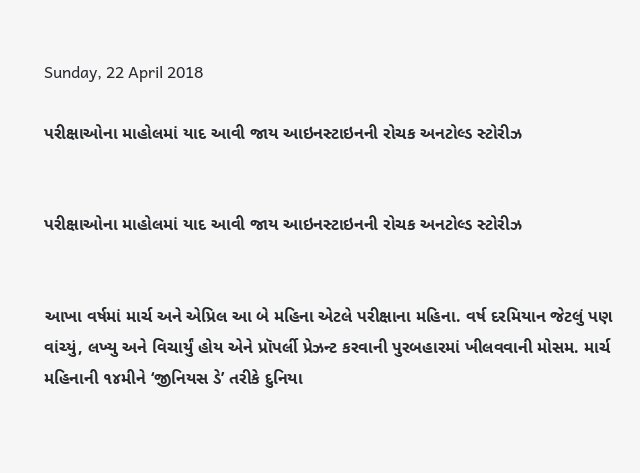Sunday, 22 April 2018

પરીક્ષાઓના માહોલમાં યાદ આવી જાય આઇનસ્ટાઇનની રોચક અનટોલ્ડ સ્ટોરીઝ


પરીક્ષાઓના માહોલમાં યાદ આવી જાય આઇનસ્ટાઇનની રોચક અનટોલ્ડ સ્ટોરીઝ


આખા વર્ષમાં માર્ચ અને એપ્રિલ આ બે મહિના એટલે પરીક્ષાના મહિના. વર્ષ દરમિયાન જેટલું પણ વાંચ્યું, લખ્યુ અને વિચાર્યું હોય એને પ્રૉપર્લી પ્રેઝન્ટ કરવાની પુરબહારમાં ખીલવવાની મોસમ. માર્ચ મહિનાની ૧૪મીને ‘જીનિયસ ડે’ તરીકે દુનિયા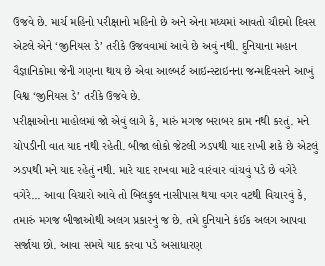ઉજવે છે. માર્ચ મહિનો પરીક્ષાનો મહિનો છે અને એના મધ્યમાં આવતો ચૌદમો દિવસ એટલે એને ‘જીનિયસ ડે’ તરીકે ઉજવવામાં આવે છે અવું નથી. દુનિયાના મહાન વૈજ્ઞાનિકોમા જેની ગણના થાય છે એવા આલ્બર્ટ આઇન્સ્ટાઇનના જન્મદિવસને આખું વિશ્વ ‘જીનિયસ ડે’ તરીકે ઉજવે છે.
પરીક્ષાઓના માહોલમાં જો એવું લાગે કે, મારું મગજ બરાબર કામ નથી કરતું. મને ચોપડીની વાત યાદ નથી રહેતી. બીજા લોકો જેટલી ઝડપથી યાદ રાખી શકે છે એટલું ઝડપથી મને યાદ રહેતું નથી. મારે યાદ રાખવા માટે વારંવાર વાંચવું પડે છે વગેરે વગેરે... આવા વિચારો આવે તો બિલકુલ નાસીપાસ થયા વગર વટથી વિચારવું કે, તમારું મગજ બીજાઓથી અલગ પ્રકારનું જ છે. તમે દુનિયાને કંઈક અલગ આપવા સર્જાયા છો. આવા સમયે યાદ કરવા પડે અસાધારણ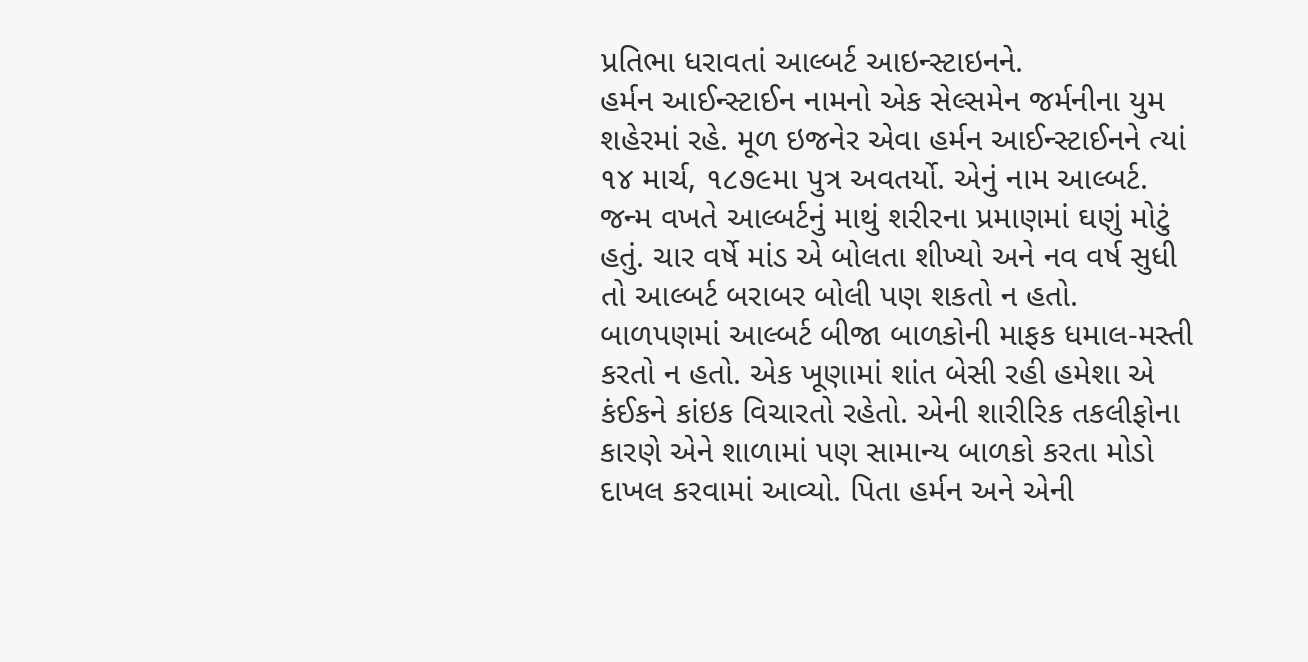પ્રતિભા ધરાવતાં આલ્બર્ટ આઇન્સ્ટાઇનને.
હર્મન આઈન્સ્ટાઈન નામનો એક સેલ્સમેન જર્મનીના યુમ શહેરમાં રહે. મૂળ ઇજનેર એવા હર્મન આઈન્સ્ટાઈનને ત્યાં ૧૪ માર્ચ, ૧૮૭૯મા પુત્ર અવતર્યો. એનું નામ આલ્બર્ટ. જન્મ વખતે આલ્બર્ટનું માથું શરીરના પ્રમાણમાં ઘણું મોટું હતું. ચાર વર્ષે માંડ એ બોલતા શીખ્યો અને નવ વર્ષ સુધી તો આલ્બર્ટ બરાબર બોલી પણ શકતો ન હતો. બાળપણમાં આલ્બર્ટ બીજા બાળકોની માફક ધમાલ-મસ્તી કરતો ન હતો. એક ખૂણામાં શાંત બેસી રહી હમેશા એ કંઈકને કાંઇક વિચારતો રહેતો. એની શારીરિક તકલીફોના કારણે એને શાળામાં પણ સામાન્ય બાળકો કરતા મોડો દાખલ કરવામાં આવ્યો. પિતા હર્મન અને એની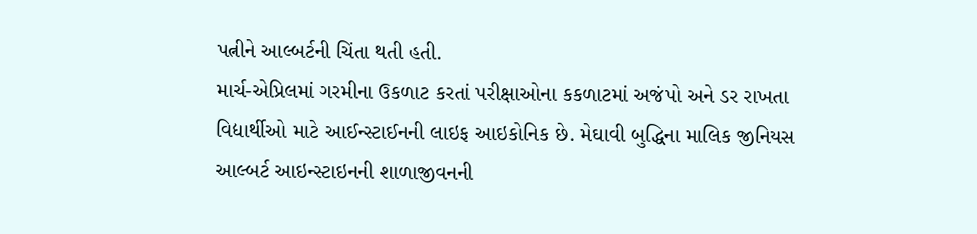પત્નીને આલ્બર્ટની ચિંતા થતી હતી.
માર્ચ-એપ્રિલમાં ગરમીના ઉકળાટ કરતાં પરીક્ષાઓના કકળાટમાં અજંપો અને ડર રાખતા વિદ્યાર્થીઓ માટે આઈન્સ્ટાઈનની લાઇફ આઇકોનિક છે. મેઘાવી બુદ્ધિના માલિક જીનિયસ આલ્બર્ટ આઇન્સ્ટાઇનની શાળાજીવનની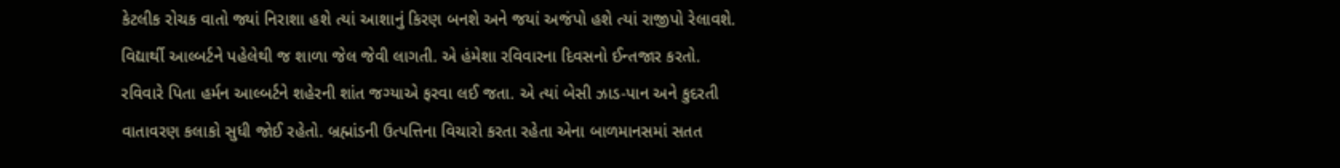કેટલીક રોચક વાતો જ્યાં નિરાશા હશે ત્યાં આશાનું કિરણ બનશે અને જયાં અજંપો હશે ત્યાં રાજીપો રેલાવશે. વિદ્યાર્થી આલ્બર્ટને પહેલેથી જ શાળા જેલ જેવી લાગતી. એ હંમેશા રવિવારના દિવસનો ઈન્તજાર કરતો. રવિવારે પિતા હર્મન આલ્બર્ટને શહેરની શાંત જગ્યાએ ફરવા લઈ જતા. એ ત્યાં બેસી ઝાડ-પાન અને કુદરતી વાતાવરણ કલાકો સુધી જોઈ રહેતો. બ્રહ્માંડની ઉત્પત્તિના વિચારો કરતા રહેતા એના બાળમાનસમાં સતત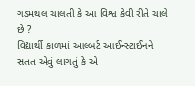ગડમથલ ચાલતી કે આ વિશ્વ કેવી રીતે ચાલે છે ?
વિદ્યાર્થી કાળમાં આલ્બર્ટ આઈન્સ્ટાઈનને સતત એવું લાગતું કે એ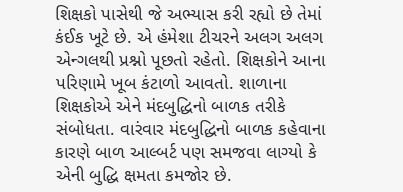શિક્ષકો પાસેથી જે અભ્યાસ કરી રહ્યો છે તેમાં કંઈક ખૂટે છે. એ હંમેશા ટીચરને અલગ અલગ એન્ગલથી પ્રશ્નો પૂછતો રહેતો. શિક્ષકોને આના પરિણામે ખૂબ કંટાળો આવતો. શાળાના શિક્ષકોએ એને મંદબુદ્ધિનો બાળક તરીકે સંબોધતા. વારંવાર મંદબુદ્ધિનો બાળક કહેવાના કારણે બાળ આલ્બર્ટ પણ સમજવા લાગ્યો કે એની બુદ્ધિ ક્ષમતા કમજોર છે.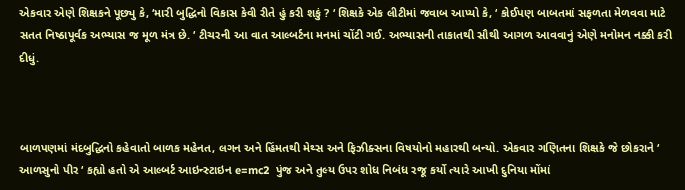એકવાર એણે શિક્ષકને પૂછ્યુ કે, ‘મારી બુદ્ધિનો વિકાસ કેવી રીતે હું કરી શકું ? ‘ શિક્ષકે એક લીટીમાં જવાબ આપ્યો કે, ‘ કોઈપણ બાબતમાં સફળતા મેળવવા માટે સતત નિષ્ઠાપૂર્વક અભ્યાસ જ મૂળ મંત્ર છે. ‘ ટીચરની આ વાત આલ્બર્ટના મનમાં ચોંટી ગઈ. અભ્યાસની તાકાતથી સૌથી આગળ આવવાનું એણે મનોમન નક્કી કરી દીધું.



બાળપણમાં મંદબુદ્ધિનો કહેવાતો બાળક મહેનત, લગન અને હિંમતથી મેથ્સ અને ફિઝીક્સના વિષયોનો મહારથી બન્યો. એકવાર ગણિતના શિક્ષકે જે છોકરાને ‘ આળસુનો પીર ‘ કહ્યો હતો એ આલ્બર્ટ આઇન્સ્ટાઇન e=mc2  પુંજ અને તુલ્ય ઉપર શોધ નિબંધ રજૂ કર્યો ત્યારે આખી દુનિયા મોંમાં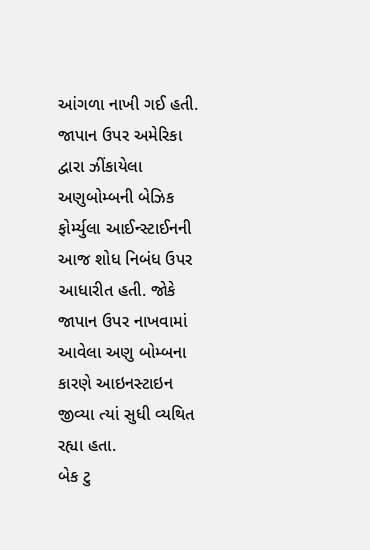આંગળા નાખી ગઈ હતી. જાપાન ઉપર અમેરિકા દ્વારા ઝીંકાયેલા અણુબોમ્બની બેઝિક ફોર્મ્યુલા આઈન્સ્ટાઈનની આજ શોધ નિબંધ ઉપર આધારીત હતી. જોકે જાપાન ઉપર નાખવામાં આવેલા અણુ બોમ્બના કારણે આઇનસ્ટાઇન જીવ્યા ત્યાં સુધી વ્યથિત રહ્યા હતા.
બેક ટુ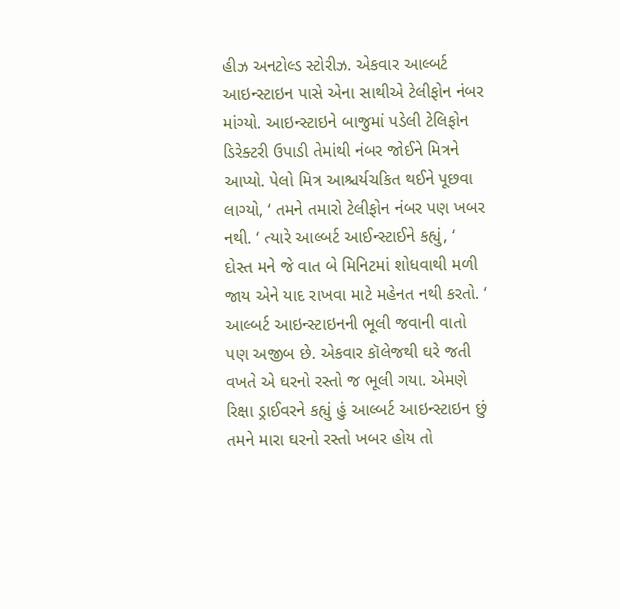હીઝ અનટોલ્ડ સ્ટોરીઝ. એકવાર આલ્બર્ટ આઇન્સ્ટાઇન પાસે એના સાથીએ ટેલીફોન નંબર માંગ્યો. આઇન્સ્ટાઇને બાજુમાં પડેલી ટેલિફોન ડિરેક્ટરી ઉપાડી તેમાંથી નંબર જોઈને મિત્રને આપ્યો. પેલો મિત્ર આશ્ચર્યચકિત થઈને પૂછવા લાગ્યો, ‘ તમને તમારો ટેલીફોન નંબર પણ ખબર નથી. ‘ ત્યારે આલ્બર્ટ આઈન્સ્ટાઈને કહ્યું, ‘ દોસ્ત મને જે વાત બે મિનિટમાં શોધવાથી મળી જાય એને યાદ રાખવા માટે મહેનત નથી કરતો. ‘ આલ્બર્ટ આઇન્સ્ટાઇનની ભૂલી જવાની વાતો પણ અજીબ છે. એકવાર કૉલેજથી ઘરે જતી વખતે એ ઘરનો રસ્તો જ ભૂલી ગયા. એમણે રિક્ષા ડ્રાઈવરને કહ્યું હું આલ્બર્ટ આઇન્સ્ટાઇન છું તમને મારા ઘરનો રસ્તો ખબર હોય તો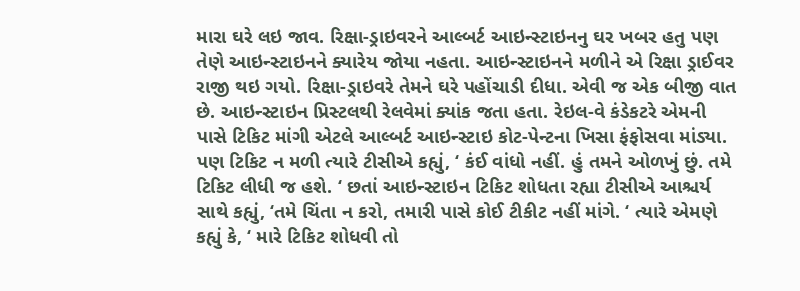મારા ઘરે લઇ જાવ. રિક્ષા-ડ્રાઇવરને આલ્બર્ટ આઇન્સ્ટાઇનનુ ઘર ખબર હતુ પણ તેણે આઇન્સ્ટાઇનને ક્યારેય જોયા નહતા. આઇન્સ્ટાઇનને મળીને એ રિક્ષા ડ્રાઈવર રાજી થઇ ગયો. રિક્ષા-ડ્રાઇવરે તેમને ઘરે પહોંચાડી દીધા. એવી જ એક બીજી વાત છે. આઇન્સ્ટાઇન પ્રિસ્ટલથી રેલવેમાં ક્યાંક જતા હતા. રેઇલ-વે કંડેકટરે એમની પાસે ટિકિટ માંગી એટલે આલ્બર્ટ આઇન્સ્ટાઇ કોટ-પેન્ટના ખિસા ફંફોસવા માંડ્યા. પણ ટિકિટ ન મળી ત્યારે ટીસીએ કહ્યું, ‘ કંઈ વાંધો નહીં. હું તમને ઓળખું છું. તમે ટિકિટ લીધી જ હશે. ‘ છતાં આઇન્સ્ટાઇન ટિકિટ શોધતા રહ્યા ટીસીએ આશ્ચર્ય સાથે કહ્યું, ‘તમે ચિંતા ન કરો, તમારી પાસે કોઈ ટીકીટ નહીં માંગે. ‘ ત્યારે એમણે કહ્યું કે, ‘ મારે ટિકિટ શોધવી તો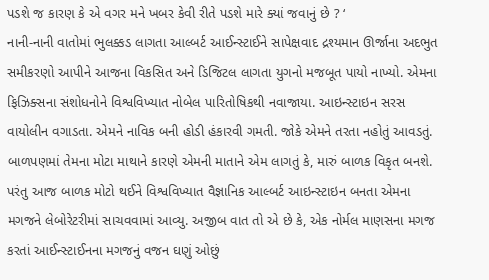પડશે જ કારણ કે એ વગર મને ખબર કેવી રીતે પડશે મારે ક્યાં જવાનું છે ? ‘
નાની-નાની વાતોમાં ભુલક્કડ લાગતા આલ્બર્ટ આઈન્સ્ટાઈને સાપેક્ષવાદ દ્રશ્યમાન ઊર્જાના અદભુત સમીકરણો આપીને આજના વિકસિત અને ડિજિટલ લાગતા યુગનો મજબૂત પાયો નાખ્યો. એમના ફિઝિક્સના સંશોધનોને વિશ્વવિખ્યાત નોબેલ પારિતોષિકથી નવાજાયા. આઇન્સ્ટાઇન સરસ વાયોલીન વગાડતા. એમને નાવિક બની હોડી હંકારવી ગમતી. જોકે એમને તરતા નહોતું આવડતું. બાળપણમાં તેમના મોટા માથાને કારણે એમની માતાને એમ લાગતું કે, મારું બાળક વિકૃત બનશે. પરંતુ આજ બાળક મોટો થઈને વિશ્વવિખ્યાત વૈજ્ઞાનિક આલ્બર્ટ આઇન્સ્ટાઇન બનતા એમના મગજને લેબોરેટરીમાં સાચવવામાં આવ્યુ. અજીબ વાત તો એ છે કે, એક નોર્મલ માણસના મગજ કરતાં આઈન્સ્ટાઈનના મગજનું વજન ઘણું ઓછું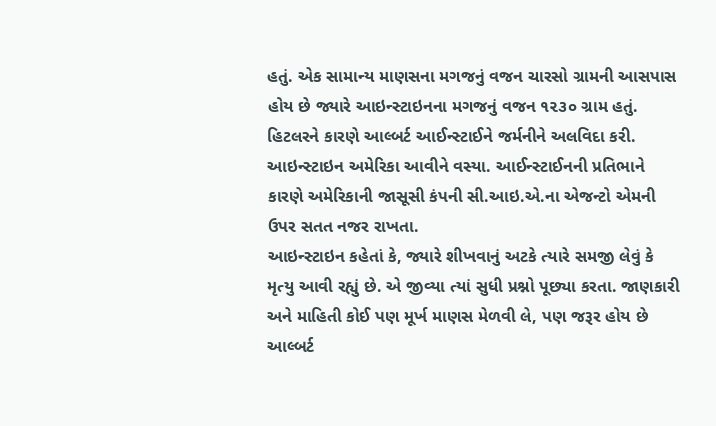હતું. એક સામાન્ય માણસના મગજનું વજન ચારસો ગ્રામની આસપાસ હોય છે જ્યારે આઇન્સ્ટાઇનના મગજનું વજન ૧૨૩૦ ગ્રામ હતું. હિટલરને કારણે આલ્બર્ટ આઈન્સ્ટાઈને જર્મનીને અલવિદા કરી. આઇન્સ્ટાઇન અમેરિકા આવીને વસ્યા. આઈન્સ્ટાઈનની પ્રતિભાને કારણે અમેરિકાની જાસૂસી કંપની સી.આઇ.એ.ના એજન્ટો એમની ઉપર સતત નજર રાખતા.
આઇન્સ્ટાઇન કહેતાં કે, જ્યારે શીખવાનું અટકે ત્યારે સમજી લેવું કે મૃત્યુ આવી રહ્યું છે. એ જીવ્યા ત્યાં સુધી પ્રશ્નો પૂછ્યા કરતા. જાણકારી અને માહિતી કોઈ પણ મૂર્ખ માણસ મેળવી લે, પણ જરૂર હોય છે આલ્બર્ટ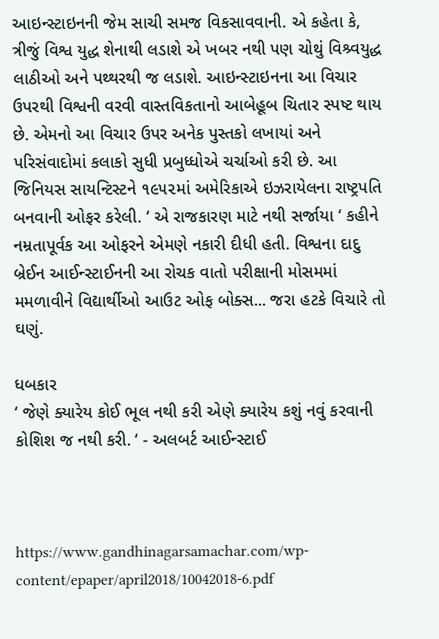આઇન્સ્ટાઇનની જેમ સાચી સમજ વિકસાવવાની. એ કહેતા કે, ત્રીજું વિશ્વ યુદ્ધ શેનાથી લડાશે એ ખબર નથી પણ ચોથું વિશ્ર્વયુદ્ધ લાઠીઓ અને પથ્થરથી જ લડાશે. આઇન્સ્ટાઇનના આ વિચાર ઉપરથી વિશ્વની વરવી વાસ્તવિકતાનો આબેહૂબ ચિતાર સ્પષ્ટ થાય છે. એમનો આ વિચાર ઉપર અનેક પુસ્તકો લખાયાં અને પરિસંવાદોમાં કલાકો સુધી પ્રબુધ્ધોએ ચર્ચાઓ કરી છે. આ જિનિયસ સાયન્ટિસ્ટને ૧૯૫૨માં અમેરિકાએ ઇઝરાયેલના રાષ્ટ્રપતિ બનવાની ઓફર કરેલી. ‘ એ રાજકારણ માટે નથી સર્જાયા ‘ કહીને નમ્રતાપૂર્વક આ ઓફરને એમણે નકારી દીધી હતી. વિશ્વના દાદુ બ્રેઈન આઈન્સ્ટાઈનની આ રોચક વાતો પરીક્ષાની મોસમમાં મમળાવીને વિદ્યાર્થીઓ આઉટ ઓફ બોક્સ... જરા હટકે વિચારે તો ઘણું.

ધબકાર
‘ જેણે ક્યારેય કોઈ ભૂલ નથી કરી એણે ક્યારેય કશું નવું કરવાની કોશિશ જ નથી કરી. ‘ - અલબર્ટ આઈન્સ્ટાઈ



https://www.gandhinagarsamachar.com/wp-content/epaper/april2018/10042018-6.pdf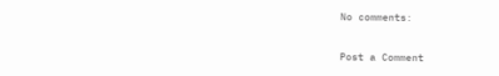No comments:

Post a Comment